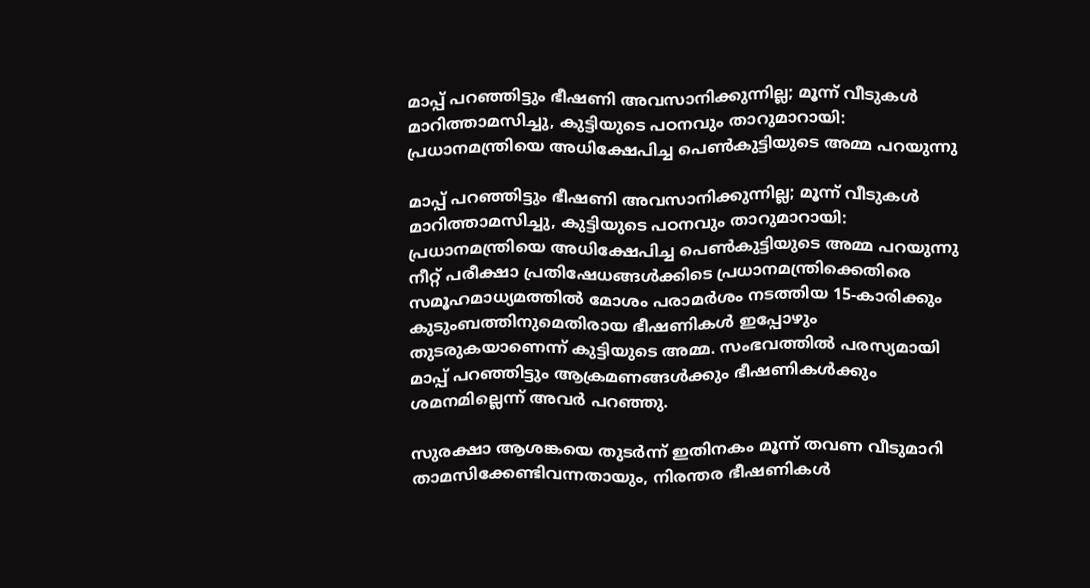മാപ്പ് പറഞ്ഞിട്ടും ഭീഷണി അവസാനിക്കുന്നില്ല; മൂന്ന് വീടുകള്‍ മാറിത്താമസിച്ചു, കുട്ടിയുടെ പഠനവും താറുമാറായി: പ്രധാനമന്ത്രിയെ അധിക്ഷേപിച്ച പെണ്‍കുട്ടിയുടെ അമ്മ പറയുന്നു

മാപ്പ് പറഞ്ഞിട്ടും ഭീഷണി അവസാനിക്കുന്നില്ല; മൂന്ന് വീടുകള്‍ മാറിത്താമസിച്ചു, കുട്ടിയുടെ പഠനവും താറുമാറായി: പ്രധാനമന്ത്രിയെ അധിക്ഷേപിച്ച പെണ്‍കുട്ടിയുടെ അമ്മ പറയുന്നു
നീറ്റ് പരീക്ഷാ പ്രതിഷേധങ്ങള്‍ക്കിടെ പ്രധാനമന്ത്രിക്കെതിരെ സമൂഹമാധ്യമത്തില്‍ മോശം പരാമര്‍ശം നടത്തിയ 15-കാരിക്കും കുടുംബത്തിനുമെതിരായ ഭീഷണികള്‍ ഇപ്പോഴും തുടരുകയാണെന്ന് കുട്ടിയുടെ അമ്മ. സംഭവത്തില്‍ പരസ്യമായി മാപ്പ് പറഞ്ഞിട്ടും ആക്രമണങ്ങള്‍ക്കും ഭീഷണികള്‍ക്കും ശമനമില്ലെന്ന് അവര്‍ പറഞ്ഞു.

സുരക്ഷാ ആശങ്കയെ തുടര്‍ന്ന് ഇതിനകം മൂന്ന് തവണ വീടുമാറി താമസിക്കേണ്ടിവന്നതായും, നിരന്തര ഭീഷണികള്‍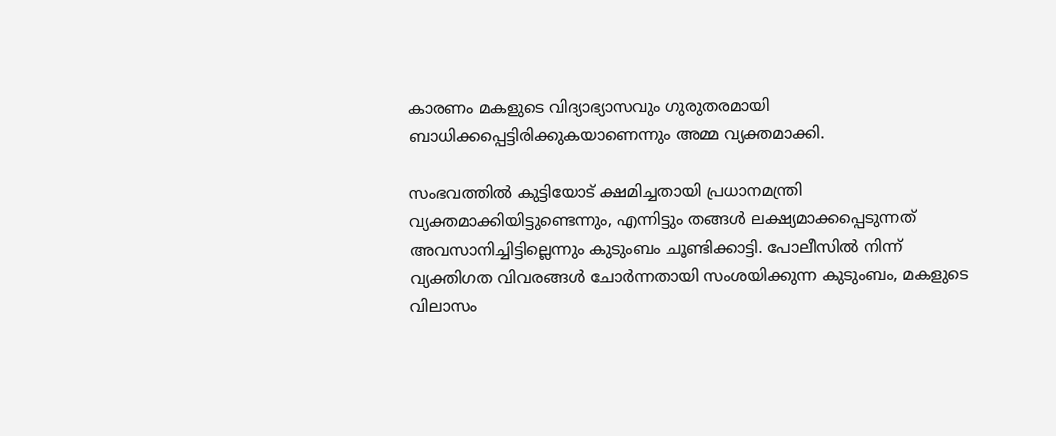കാരണം മകളുടെ വിദ്യാഭ്യാസവും ഗുരുതരമായി ബാധിക്കപ്പെട്ടിരിക്കുകയാണെന്നും അമ്മ വ്യക്തമാക്കി.

സംഭവത്തില്‍ കുട്ടിയോട് ക്ഷമിച്ചതായി പ്രധാനമന്ത്രി വ്യക്തമാക്കിയിട്ടുണ്ടെന്നും, എന്നിട്ടും തങ്ങള്‍ ലക്ഷ്യമാക്കപ്പെടുന്നത് അവസാനിച്ചിട്ടില്ലെന്നും കുടുംബം ചൂണ്ടിക്കാട്ടി. പോലീസില്‍ നിന്ന് വ്യക്തിഗത വിവരങ്ങള്‍ ചോര്‍ന്നതായി സംശയിക്കുന്ന കുടുംബം, മകളുടെ വിലാസം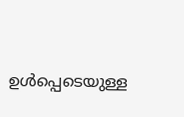ഉള്‍പ്പെടെയുള്ള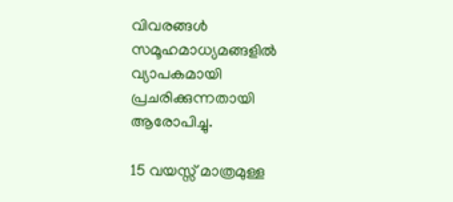വിവരങ്ങള്‍ സമൂഹമാധ്യമങ്ങളില്‍ വ്യാപകമായി പ്രചരിക്കുന്നതായി ആരോപിച്ചു.

15 വയസ്സ് മാത്രമുള്ള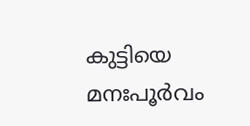കുട്ടിയെ മനഃപൂര്‍വം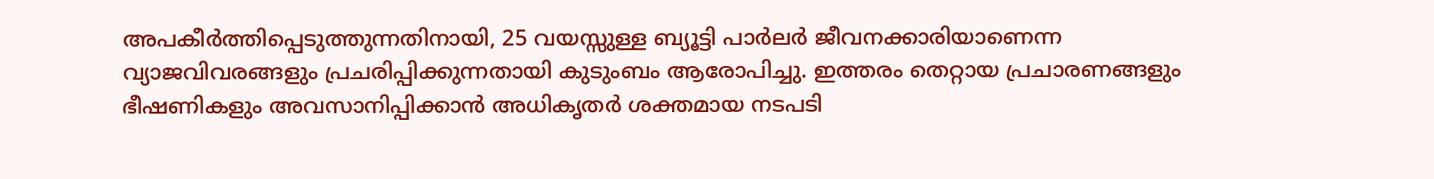അപകീര്‍ത്തിപ്പെടുത്തുന്നതിനായി, 25 വയസ്സുള്ള ബ്യൂട്ടി പാര്‍ലര്‍ ജീവനക്കാരിയാണെന്ന വ്യാജവിവരങ്ങളും പ്രചരിപ്പിക്കുന്നതായി കുടുംബം ആരോപിച്ചു. ഇത്തരം തെറ്റായ പ്രചാരണങ്ങളും ഭീഷണികളും അവസാനിപ്പിക്കാന്‍ അധികൃതര്‍ ശക്തമായ നടപടി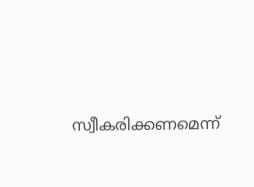സ്വീകരിക്കണമെന്ന്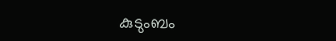കുടുംബം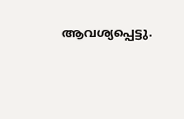ആവശ്യപ്പെട്ടു.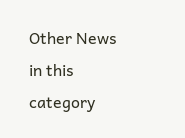Other News in this category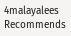4malayalees Recommends